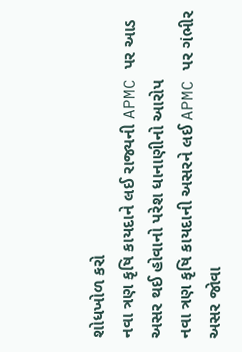શોધખોળ કરો
નવા ત્રણ કૃષિ કાયદાને લઈ રાજ્યની APMC પર આડ અસર થઈ હોવાનો પરેશ ધાનાણીનો આરોપ
નવા ત્રણ કૃષિ કાયદાની અસરને લઈ APMC પર ગંભીર અસર જોવા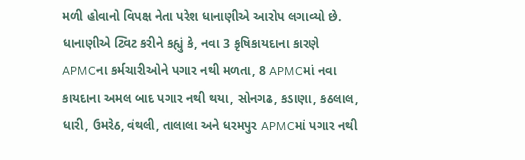મળી હોવાનો વિપક્ષ નેતા પરેશ ધાનાણીએ આરોપ લગાવ્યો છે. ધાનાણીએ ટ્વિટ કરીને કહ્યું કે, નવા 3 કૃષિકાયદાના કારણે APMCના કર્મચારીઓને પગાર નથી મળતા, 8 APMCમાં નવા કાયદાના અમલ બાદ પગાર નથી થયા, સોનગઢ, કડાણા, કઠલાલ, ધારી, ઉમરેઠ, વંથલી, તાલાલા અને ધરમપુર APMCમાં પગાર નથી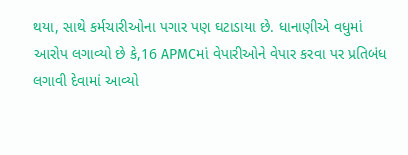થયા, સાથે કર્મચારીઓના પગાર પણ ઘટાડાયા છે. ધાનાણીએ વધુમાં આરોપ લગાવ્યો છે કે,16 APMCમાં વેપારીઓને વેપાર કરવા પર પ્રતિબંધ લગાવી દેવામાં આવ્યો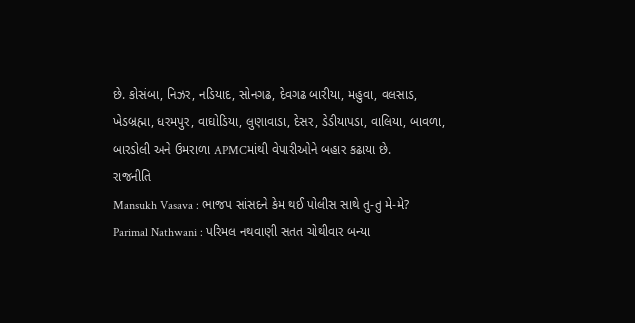છે. કોસંબા, નિઝર, નડિયાદ, સોનગઢ, દેવગઢ બારીયા, મહુવા, વલસાડ, ખેડબ્રહ્મા, ધરમપુર, વાઘોડિયા, લુણાવાડા, દેસર, ડેડીયાપડા, વાલિયા, બાવળા, બારડોલી અને ઉમરાળા APMCમાંથી વેપારીઓને બહાર કઢાયા છે.
રાજનીતિ
Mansukh Vasava : ભાજપ સાંસદને કેમ થઈ પોલીસ સાથે તુ-તુ મે-મે?
Parimal Nathwani : પરિમલ નથવાણી સતત ચોથીવાર બન્યા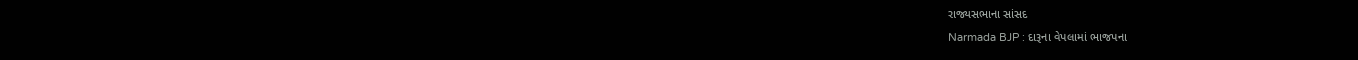રાજ્યસભાના સાંસદ
Narmada BJP : દારૂના વેપલામાં ભાજપના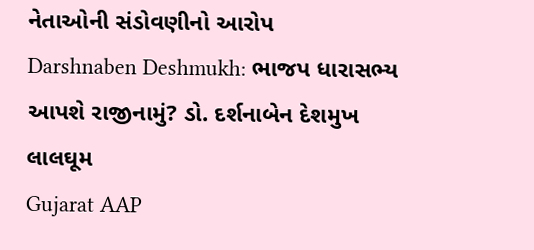નેતાઓની સંડોવણીનો આરોપ
Darshnaben Deshmukh: ભાજપ ધારાસભ્ય આપશે રાજીનામું? ડો. દર્શનાબેન દેશમુખ લાલઘૂમ
Gujarat AAP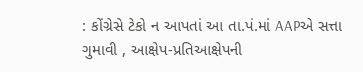: કોંગ્રેસે ટેકો ન આપતાં આ તા.પં.માં AAPએ સત્તા ગુમાવી , આક્ષેપ-પ્રતિઆક્ષેપની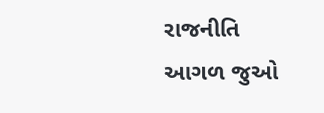રાજનીતિ
આગળ જુઓ